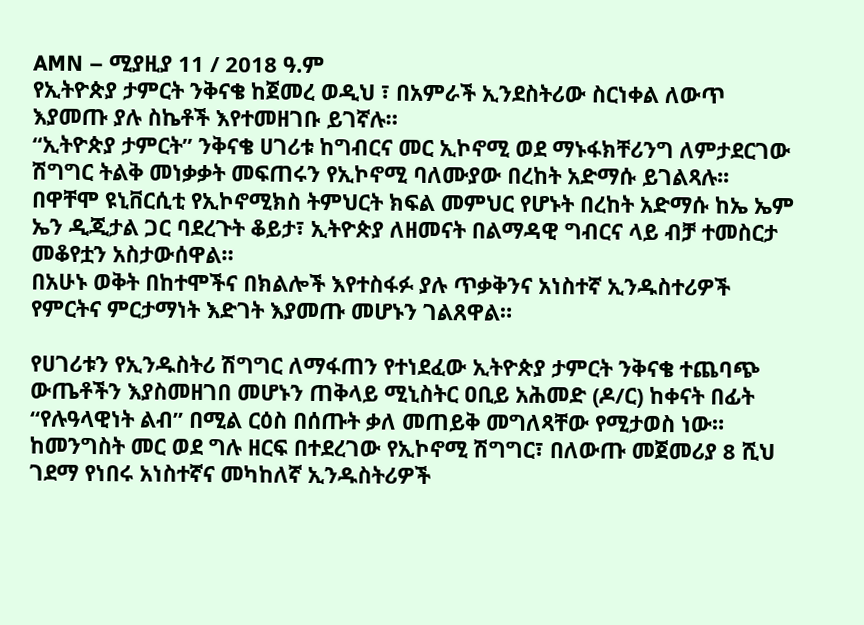AMN – ሚያዚያ 11 / 2018 ዓ.ም
የኢትዮጵያ ታምርት ንቅናቄ ከጀመረ ወዲህ ፣ በአምራች ኢንደስትሪው ስርነቀል ለውጥ እያመጡ ያሉ ስኬቶች እየተመዘገቡ ይገኛሉ።
“ኢትዮጵያ ታምርት” ንቅናቄ ሀገሪቱ ከግብርና መር ኢኮኖሚ ወደ ማኑፋክቸሪንግ ለምታደርገው ሽግግር ትልቅ መነቃቃት መፍጠሩን የኢኮኖሚ ባለሙያው በረከት አድማሱ ይገልጻሉ፡፡
በዋቸሞ ዩኒቨርሲቲ የኢኮኖሚክስ ትምህርት ክፍል መምህር የሆኑት በረከት አድማሱ ከኤ ኤም ኤን ዲጂታል ጋር ባደረጉት ቆይታ፣ ኢትዮጵያ ለዘመናት በልማዳዊ ግብርና ላይ ብቻ ተመስርታ መቆየቷን አስታውሰዋል።
በአሁኑ ወቅት በከተሞችና በክልሎች እየተስፋፉ ያሉ ጥቃቅንና አነስተኛ ኢንዱስተሪዎች የምርትና ምርታማነት እድገት እያመጡ መሆኑን ገልጸዋል።

የሀገሪቱን የኢንዱስትሪ ሽግግር ለማፋጠን የተነደፈው ኢትዮጵያ ታምርት ንቅናቄ ተጨባጭ ውጤቶችን እያስመዘገበ መሆኑን ጠቅላይ ሚኒስትር ዐቢይ አሕመድ (ዶ/ር) ከቀናት በፊት “የሉዓላዊነት ልብ” በሚል ርዕስ በሰጡት ቃለ መጠይቅ መግለጻቸው የሚታወስ ነው።
ከመንግስት መር ወደ ግሉ ዘርፍ በተደረገው የኢኮኖሚ ሽግግር፣ በለውጡ መጀመሪያ 8 ሺህ ገደማ የነበሩ አነስተኛና መካከለኛ ኢንዱስትሪዎች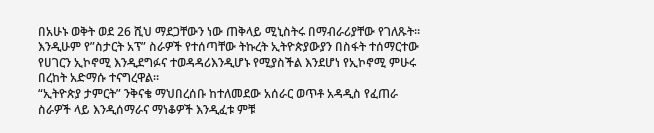በአሁኑ ወቅት ወደ 26 ሺህ ማደጋቸውን ነው ጠቅላይ ሚኒስትሩ በማብራሪያቸው የገለጹት።
እንዲሁም የ”ስታርት አፕ” ስራዎች የተሰጣቸው ትኩረት ኢትዮጵያውያን በስፋት ተሰማርተው የሀገርን ኢኮኖሚ እንዲደግፉና ተወዳዳሪእንዲሆኑ የሚያስችል እንደሆነ የኢኮኖሚ ምሁሩ በረከት አድማሱ ተናግረዋል።
“ኢትዮጵያ ታምርት” ንቅናቄ ማህበረሰቡ ከተለመደው አሰራር ወጥቶ አዳዲስ የፈጠራ ስራዎች ላይ እንዲሰማራና ማነቆዎች እንዲፈቱ ምቹ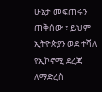ሁኔታ መፍጠሩን ጠቅሰው ፣ ይህም ኢትዮጵያን ወደ ተሻለ የኢኮኖሚ ደረጃ ለማድረስ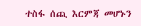ተስፋ ሰጪ እርምጃ መሆኑን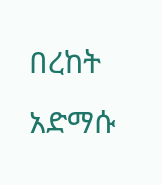በረከት አድማሱ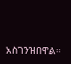አስገንዝበዋል።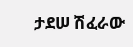ታደሠ ሽፈራው